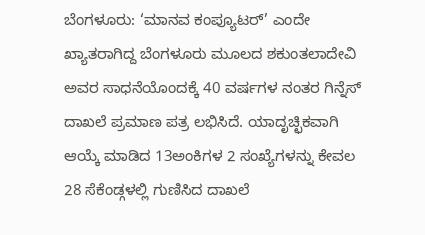ಬೆಂಗಳೂರು: ‘ಮಾನವ ಕಂಪ್ಯೂಟರ್’ ಎಂದೇ ಖ್ಯಾತರಾಗಿದ್ದ ಬೆಂಗಳೂರು ಮೂಲದ ಶಕುಂತಲಾದೇವಿ ಅವರ ಸಾಧನೆಯೊಂದಕ್ಕೆ 40 ವರ್ಷಗಳ ನಂತರ ಗಿನ್ನೆಸ್ ದಾಖಲೆ ಪ್ರಮಾಣ ಪತ್ರ ಲಭಿಸಿದೆ. ಯಾದೃಚ್ಛಿಕವಾಗಿ ಆಯ್ಕೆ ಮಾಡಿದ 13ಅಂಕಿಗಳ 2 ಸಂಖ್ಯೆಗಳನ್ನು ಕೇವಲ 28 ಸೆಕೆಂಡ್ಗಳಲ್ಲಿ ಗುಣಿಸಿದ ದಾಖಲೆ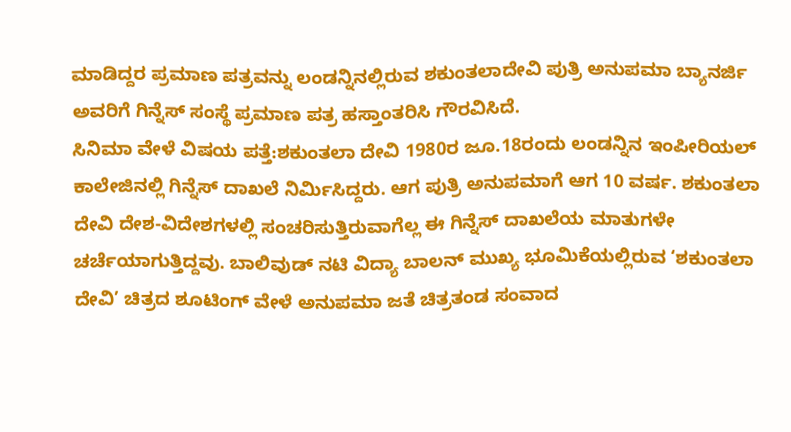ಮಾಡಿದ್ದರ ಪ್ರಮಾಣ ಪತ್ರವನ್ನು ಲಂಡನ್ನಿನಲ್ಲಿರುವ ಶಕುಂತಲಾದೇವಿ ಪುತ್ರಿ ಅನುಪಮಾ ಬ್ಯಾನರ್ಜಿ ಅವರಿಗೆ ಗಿನ್ನೆಸ್ ಸಂಸ್ಥೆ ಪ್ರಮಾಣ ಪತ್ರ ಹಸ್ತಾಂತರಿಸಿ ಗೌರವಿಸಿದೆ.
ಸಿನಿಮಾ ವೇಳೆ ವಿಷಯ ಪತ್ತೆ:ಶಕುಂತಲಾ ದೇವಿ 1980ರ ಜೂ.18ರಂದು ಲಂಡನ್ನಿನ ಇಂಪೀರಿಯಲ್ ಕಾಲೇಜಿನಲ್ಲಿ ಗಿನ್ನೆಸ್ ದಾಖಲೆ ನಿರ್ವಿುಸಿದ್ದರು. ಆಗ ಪುತ್ರಿ ಅನುಪಮಾಗೆ ಆಗ 10 ವರ್ಷ. ಶಕುಂತಲಾ ದೇವಿ ದೇಶ-ವಿದೇಶಗಳಲ್ಲಿ ಸಂಚರಿಸುತ್ತಿರುವಾಗೆಲ್ಲ ಈ ಗಿನ್ನೆಸ್ ದಾಖಲೆಯ ಮಾತುಗಳೇ ಚರ್ಚೆಯಾಗುತ್ತಿದ್ದವು. ಬಾಲಿವುಡ್ ನಟಿ ವಿದ್ಯಾ ಬಾಲನ್ ಮುಖ್ಯ ಭೂಮಿಕೆಯಲ್ಲಿರುವ ‘ಶಕುಂತಲಾ ದೇವಿ’ ಚಿತ್ರದ ಶೂಟಿಂಗ್ ವೇಳೆ ಅನುಪಮಾ ಜತೆ ಚಿತ್ರತಂಡ ಸಂವಾದ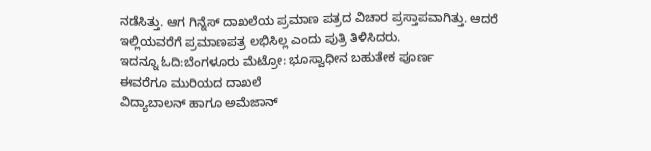ನಡೆಸಿತ್ತು. ಆಗ ಗಿನ್ನೆಸ್ ದಾಖಲೆಯ ಪ್ರಮಾಣ ಪತ್ರದ ವಿಚಾರ ಪ್ರಸ್ತಾಪವಾಗಿತ್ತು. ಆದರೆ ಇಲ್ಲಿಯವರೆಗೆ ಪ್ರಮಾಣಪತ್ರ ಲಭಿಸಿಲ್ಲ ಎಂದು ಪುತ್ರಿ ತಿಳಿಸಿದರು.
ಇದನ್ನೂ ಓದಿ:ಬೆಂಗಳೂರು ಮೆಟ್ರೋ: ಭೂಸ್ವಾಧೀನ ಬಹುತೇಕ ಪೂರ್ಣ
ಈವರೆಗೂ ಮುರಿಯದ ದಾಖಲೆ
ವಿದ್ಯಾಬಾಲನ್ ಹಾಗೂ ಅಮೆಜಾನ್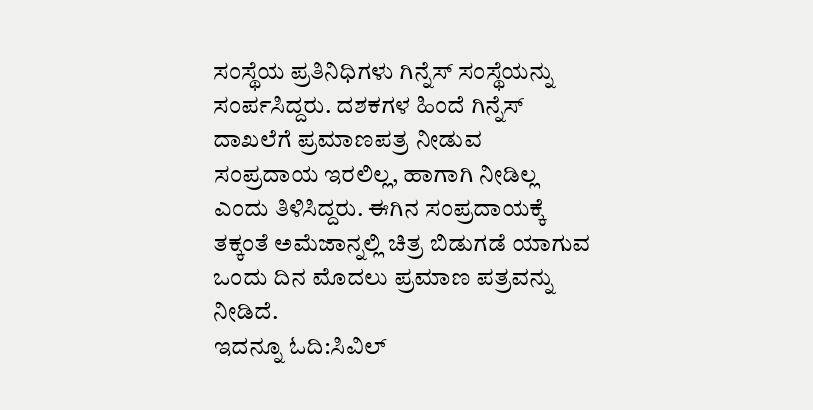ಸಂಸ್ಥೆಯ ಪ್ರತಿನಿಧಿಗಳು ಗಿನ್ನೆಸ್ ಸಂಸ್ಥೆಯನ್ನು ಸಂರ್ಪಸಿದ್ದರು. ದಶಕಗಳ ಹಿಂದೆ ಗಿನ್ನೆಸ್ ದಾಖಲೆಗೆ ಪ್ರಮಾಣಪತ್ರ ನೀಡುವ ಸಂಪ್ರದಾಯ ಇರಲಿಲ್ಲ, ಹಾಗಾಗಿ ನೀಡಿಲ್ಲ ಎಂದು ತಿಳಿಸಿದ್ದರು. ಈಗಿನ ಸಂಪ್ರದಾಯಕ್ಕೆ ತಕ್ಕಂತೆ ಅಮೆಜಾನ್ನಲ್ಲಿ ಚಿತ್ರ ಬಿಡುಗಡೆ ಯಾಗುವ ಒಂದು ದಿನ ಮೊದಲು ಪ್ರಮಾಣ ಪತ್ರವನ್ನು ನೀಡಿದೆ.
ಇದನ್ನೂ ಓದಿ:ಸಿವಿಲ್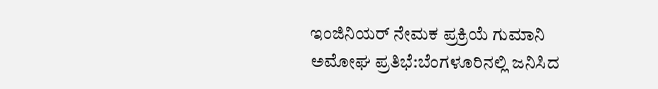ಇಂಜಿನಿಯರ್ ನೇಮಕ ಪ್ರಕ್ರಿಯೆ ಗುಮಾನಿ
ಅಮೋಘ ಪ್ರತಿಭೆ:ಬೆಂಗಳೂರಿನಲ್ಲಿ ಜನಿಸಿದ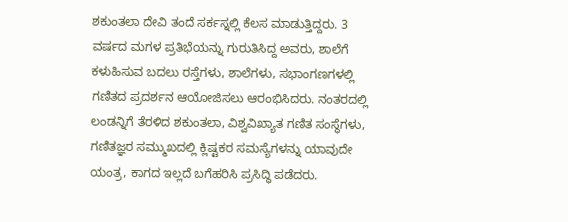ಶಕುಂತಲಾ ದೇವಿ ತಂದೆ ಸರ್ಕಸ್ನಲ್ಲಿ ಕೆಲಸ ಮಾಡುತ್ತಿದ್ದರು. 3 ವರ್ಷದ ಮಗಳ ಪ್ರತಿಭೆಯನ್ನು ಗುರುತಿಸಿದ್ದ ಅವರು, ಶಾಲೆಗೆ ಕಳುಹಿಸುವ ಬದಲು ರಸ್ತೆಗಳು, ಶಾಲೆಗಳು, ಸಭಾಂಗಣಗಳಲ್ಲಿ ಗಣಿತದ ಪ್ರದರ್ಶನ ಆಯೋಜಿಸಲು ಆರಂಭಿಸಿದರು. ನಂತರದಲ್ಲಿ ಲಂಡನ್ನಿಗೆ ತೆರಳಿದ ಶಕುಂತಲಾ, ವಿಶ್ವವಿಖ್ಯಾತ ಗಣಿತ ಸಂಸ್ಥೆಗಳು, ಗಣಿತಜ್ಞರ ಸಮ್ಮುಖದಲ್ಲಿ ಕ್ಲಿಷ್ಟಕರ ಸಮಸ್ಯೆಗಳನ್ನು ಯಾವುದೇ ಯಂತ್ರ, ಕಾಗದ ಇಲ್ಲದೆ ಬಗೆಹರಿಸಿ ಪ್ರಸಿದ್ಧಿ ಪಡೆದರು.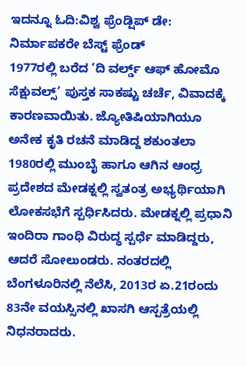ಇದನ್ನೂ ಓದಿ:ವಿಶ್ವ ಫ್ರೆಂಡ್ಷಿಪ್ ಡೇ: ನಿರ್ಮಾಪಕರೇ ಬೆಸ್ಟ್ ಫ್ರೆಂಡ್
1977ರಲ್ಲಿ ಬರೆದ ‘ದಿ ವರ್ಲ್ಡ್ ಆಫ್ ಹೋಮೊ ಸೆಕ್ಷುವಲ್ಸ್’ ಪುಸ್ತಕ ಸಾಕಷ್ಟು ಚರ್ಚೆ, ವಿವಾದಕ್ಕೆ ಕಾರಣವಾಯಿತು. ಜ್ಯೋತಿಷಿಯಾಗಿಯೂ ಅನೇಕ ಕೃತಿ ರಚನೆ ಮಾಡಿದ್ದ ಶಕುಂತಲಾ 1980ರಲ್ಲಿ ಮುಂಬೈ ಹಾಗೂ ಆಗಿನ ಆಂಧ್ರ ಪ್ರದೇಶದ ಮೇಡಕ್ನಲ್ಲಿ ಸ್ವತಂತ್ರ ಅಭ್ಯರ್ಥಿಯಾಗಿ ಲೋಕಸಭೆಗೆ ಸ್ಪರ್ಧಿಸಿದರು. ಮೇಡಕ್ನಲ್ಲಿ ಪ್ರಧಾನಿ ಇಂದಿರಾ ಗಾಂಧಿ ವಿರುದ್ಧ ಸ್ಪರ್ಧೆ ಮಾಡಿದ್ದರು, ಆದರೆ ಸೋಲುಂಡರು. ನಂತರದಲ್ಲಿ ಬೆಂಗಳೂರಿನಲ್ಲಿ ನೆಲೆಸಿ, 2013ರ ಏ.21ರಂದು 83ನೇ ವಯಸ್ಸಿನಲ್ಲಿ ಖಾಸಗಿ ಆಸ್ಪತ್ರೆಯಲ್ಲಿ ನಿಧನರಾದರು.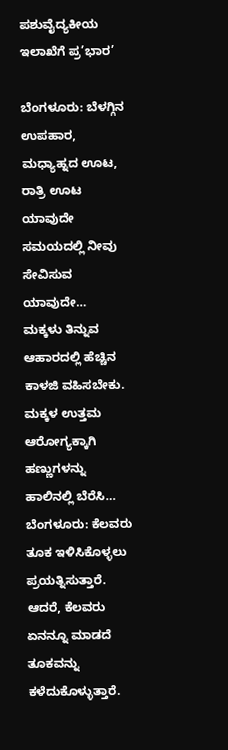ಪಶುವೈದ್ಯಕೀಯ ಇಲಾಖೆಗೆ ಪ್ರ’ಭಾರ’

ಬೆಂಗಳೂರು: ಬೆಳಗ್ಗಿನ ಉಪಹಾರ, ಮಧ್ಯಾಹ್ನದ ಊಟ, ರಾತ್ರಿ ಊಟ ಯಾವುದೇ ಸಮಯದಲ್ಲಿ ನೀವು ಸೇವಿಸುವ ಯಾವುದೇ…
ಮಕ್ಕಳು ತಿನ್ನುವ ಆಹಾರದಲ್ಲಿ ಹೆಚ್ಚಿನ ಕಾಳಜಿ ವಹಿಸಬೇಕು. ಮಕ್ಕಳ ಉತ್ತಮ ಆರೋಗ್ಯಕ್ಕಾಗಿ ಹಣ್ಣುಗಳನ್ನು ಹಾಲಿನಲ್ಲಿ ಬೆರೆಸಿ…
ಬೆಂಗಳೂರು: ಕೆಲವರು ತೂಕ ಇಳಿಸಿಕೊಳ್ಳಲು ಪ್ರಯತ್ನಿಸುತ್ತಾರೆ. ಆದರೆ, ಕೆಲವರು ಏನನ್ನೂ ಮಾಡದೆ ತೂಕವನ್ನು ಕಳೆದುಕೊಳ್ಳುತ್ತಾರೆ.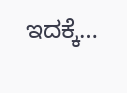ಇದಕ್ಕೆ…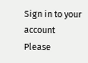Sign in to your account
Please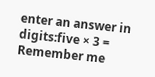enter an answer in digits:five × 3 =
Remember me